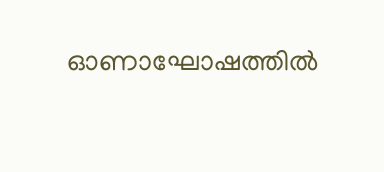ഓണാഘോഷത്തിൽ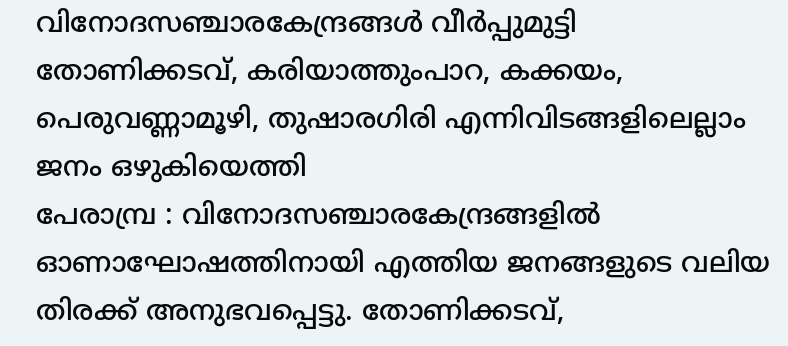വിനോദസഞ്ചാരകേന്ദ്രങ്ങൾ വീർപ്പുമുട്ടി
തോണിക്കടവ്, കരിയാത്തുംപാറ, കക്കയം, പെരുവണ്ണാമൂഴി, തുഷാരഗിരി എന്നിവിടങ്ങളിലെല്ലാം ജനം ഒഴുകിയെത്തി
പേരാമ്പ്ര : വിനോദസഞ്ചാരകേന്ദ്രങ്ങളിൽ ഓണാഘോഷത്തിനായി എത്തിയ ജനങ്ങളുടെ വലിയ തിരക്ക് അനുഭവപ്പെട്ടു. തോണിക്കടവ്,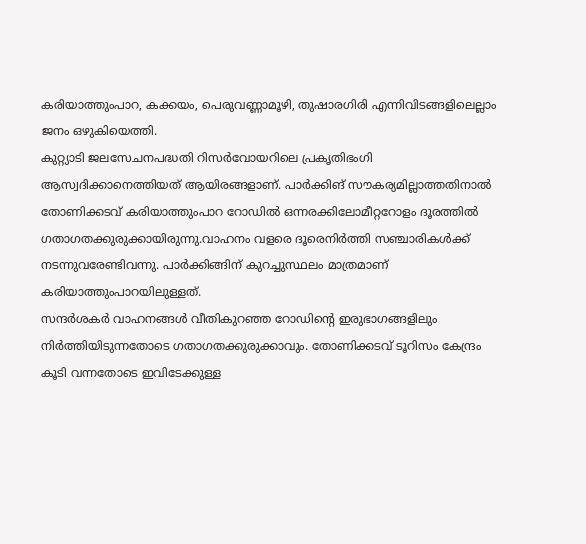കരിയാത്തുംപാറ, കക്കയം, പെരുവണ്ണാമൂഴി, തുഷാരഗിരി എന്നിവിടങ്ങളിലെല്ലാം ജനം ഒഴുകിയെത്തി.
കുറ്റ്യാടി ജലസേചനപദ്ധതി റിസർവോയറിലെ പ്രകൃതിഭംഗി ആസ്വദിക്കാനെത്തിയത് ആയിരങ്ങളാണ്. പാർക്കിങ് സൗകര്യമില്ലാത്തതിനാൽ തോണിക്കടവ് കരിയാത്തുംപാറ റോഡിൽ ഒന്നരക്കിലോമീറ്ററോളം ദൂരത്തിൽ ഗതാഗതക്കുരുക്കായിരുന്നു.വാഹനം വളരെ ദൂരെനിർത്തി സഞ്ചാരികൾക്ക് നടന്നുവരേണ്ടിവന്നു. പാർക്കിങ്ങിന് കുറച്ചുസ്ഥലം മാത്രമാണ് കരിയാത്തുംപാറയിലുള്ളത്.
സന്ദർശകർ വാഹനങ്ങൾ വീതികുറഞ്ഞ റോഡിന്റെ ഇരുഭാഗങ്ങളിലും നിർത്തിയിടുന്നതോടെ ഗതാഗതക്കുരുക്കാവും. തോണിക്കടവ് ടൂറിസം കേന്ദ്രം കൂടി വന്നതോടെ ഇവിടേക്കുള്ള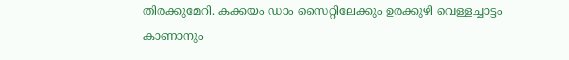തിരക്കുമേറി. കക്കയം ഡാം സൈറ്റിലേക്കും ഉരക്കുഴി വെള്ളച്ചാട്ടം കാണാനും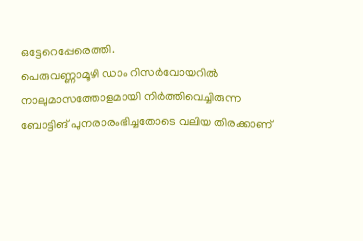ഒട്ടേറെപ്പേരെത്തി.
പെരുവണ്ണാമൂഴി ഡാം റിസർവോയറിൽ നാലുമാസത്തോളമായി നിർത്തിവെച്ചിരുന്ന ബോട്ടിങ് പുനരാരംഭിച്ചതോടെ വലിയ തിരക്കാണ്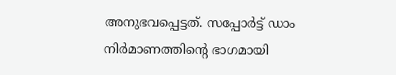അനുഭവപ്പെട്ടത്. സപ്പോർട്ട് ഡാം നിർമാണത്തിന്റെ ഭാഗമായി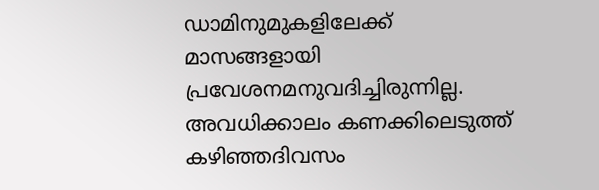ഡാമിനുമുകളിലേക്ക് മാസങ്ങളായി പ്രവേശനമനുവദിച്ചിരുന്നില്ല. അവധിക്കാലം കണക്കിലെടുത്ത് കഴിഞ്ഞദിവസം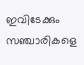ഇവിടേക്കും സഞ്ചാരികളെ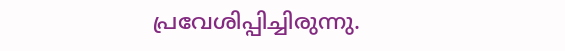പ്രവേശിപ്പിച്ചിരുന്നു.